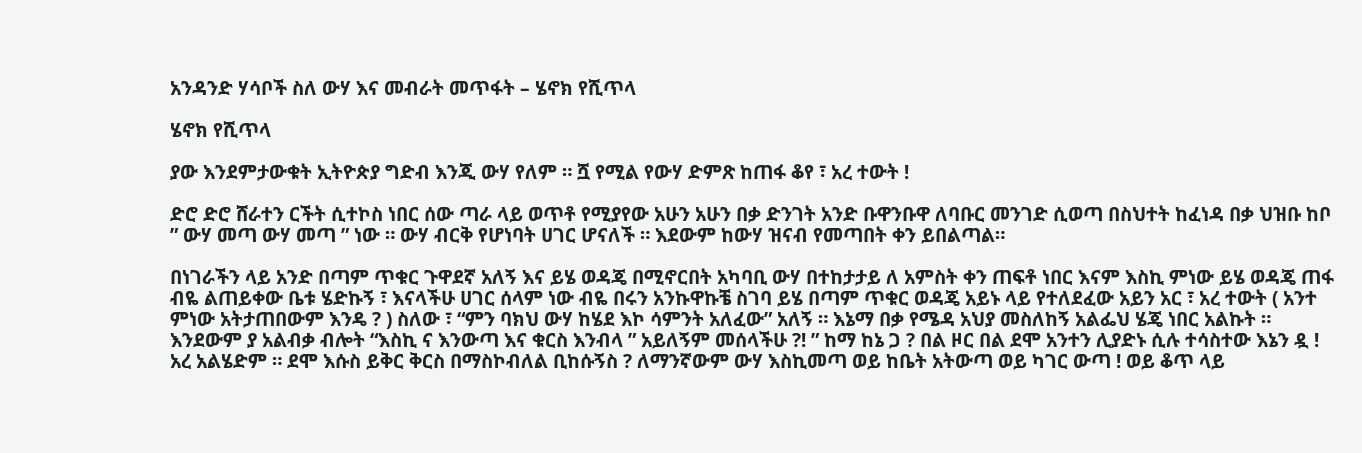አንዳንድ ሃሳቦች ስለ ውሃ እና መብራት መጥፋት – ሄኖክ የሺጥላ

ሄኖክ የሺጥላ

ያው እንደምታውቁት ኢትዮጵያ ግድብ እንጂ ውሃ የለም ። ሿ የሚል የውሃ ድምጽ ከጠፋ ቆየ ፣ አረ ተውት !

ድሮ ድሮ ሸራተን ርችት ሲተኮስ ነበር ሰው ጣራ ላይ ወጥቶ የሚያየው አሁን አሁን በቃ ድንገት አንድ ቡዋንቡዋ ለባቡር መንገድ ሲወጣ በስህተት ከፈነዳ በቃ ህዝቡ ከቦ ” ውሃ መጣ ውሃ መጣ ” ነው ። ውሃ ብርቅ የሆነባት ሀገር ሆናለች ። እደውም ከውሃ ዝናብ የመጣበት ቀን ይበልጣል።

በነገራችን ላይ አንድ በጣም ጥቁር ጉዋደኛ አለኝ እና ይሄ ወዳጄ በሚኖርበት አካባቢ ውሃ በተከታታይ ለ አምስት ቀን ጠፍቶ ነበር እናም እስኪ ምነው ይሄ ወዳጄ ጠፋ ብዬ ልጠይቀው ቤቱ ሄድኩኝ ፣ እናላችሁ ሀገር ሰላም ነው ብዬ በሩን አንኩዋኩቼ ስገባ ይሄ በጣም ጥቁር ወዳጄ አይኑ ላይ የተለደፈው አይን አር ፣ አረ ተውት ( አንተ ምነው አትታጠበውም እንዴ ? ) ስለው ፣ “ምን ባክህ ውሃ ከሄደ እኮ ሳምንት አለፈው” አለኝ ። እኔማ በቃ የሜዳ አህያ መስለከኝ አልፌህ ሄጄ ነበር አልኩት ። እንደውም ያ አልብቃ ብሎት “እስኪ ና እንውጣ እና ቁርስ እንብላ ” አይለኝም መሰላችሁ ?! ” ከማ ከኔ ጋ ? በል ዞር በል ደሞ አንተን ሊያድኑ ሲሉ ተሳስተው እኔን ዷ ! አረ አልሄድም ። ደሞ እሱስ ይቅር ቅርስ በማስኮብለል ቢከሱኝስ ? ለማንኛውም ውሃ እስኪመጣ ወይ ከቤት አትውጣ ወይ ካገር ውጣ ! ወይ ቆጥ ላይ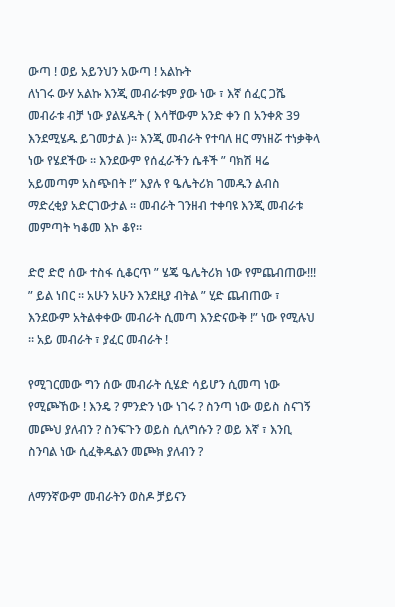ውጣ ! ወይ አይንህን አውጣ ! አልኩት
ለነገሩ ውሃ አልኩ እንጂ መብራቱም ያው ነው ፣ እኛ ሰፈር ጋሼ መብራቱ ብቻ ነው ያልሄዱት ( እሳቸውም አንድ ቀን በ አንቀጽ 39 እንደሚሄዱ ይገመታል )። እንጂ መብራት የተባለ ዘር ማነዘሯ ተነቃቅላ ነው የሄደችው ። እንደውም የሰፈራችን ሴቶች ” ባክሽ ዛሬ አይመጣም አስጭበት !” እያሉ የ ዔሌትሪክ ገመዱን ልብስ ማድረቂያ አድርገውታል ። መብራት ገንዘብ ተቀባዩ እንጂ መብራቱ መምጣት ካቆመ እኮ ቆየ።

ድሮ ድሮ ሰው ተስፋ ሲቆርጥ ” ሄጄ ዔሌትሪክ ነው የምጨብጠው!!! ” ይል ነበር ። አሁን አሁን እንደዚያ ብትል ” ሂድ ጨብጠው ፣ እንደውም አትልቀቀው መብራት ሲመጣ እንድናውቅ !” ነው የሚሉህ ። አይ መብራት ፣ ያፈር መብራት !

የሚገርመው ግን ሰው መብራት ሲሄድ ሳይሆን ሲመጣ ነው የሚጮኸው ! እንዴ ? ምንድን ነው ነገሩ ? ስንጣ ነው ወይስ ስናገኝ መጮህ ያለብን ? ስንፍጉን ወይስ ሲለግሱን ? ወይ እኛ ፣ እንቢ ስንባል ነው ሲፈቅዱልን መጮክ ያለብን ?

ለማንኛውም መብራትን ወስዶ ቻይናን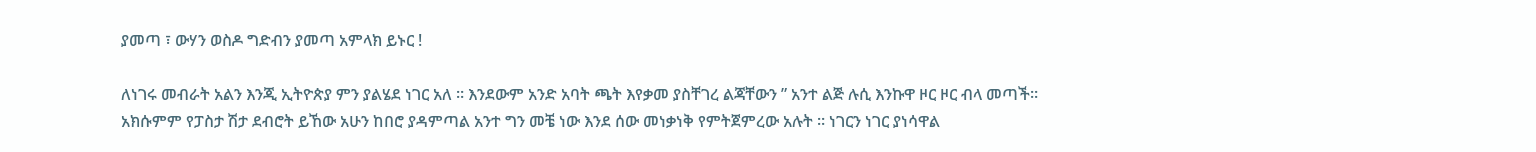ያመጣ ፣ ውሃን ወስዶ ግድብን ያመጣ አምላክ ይኑር !

ለነገሩ መብራት አልን እንጂ ኢትዮጵያ ምን ያልሄደ ነገር አለ ። እንደውም አንድ አባት ጫት እየቃመ ያስቸገረ ልጃቸውን ” አንተ ልጅ ሉሲ እንኩዋ ዞር ዞር ብላ መጣች። አክሱምም የፓስታ ሽታ ደብሮት ይኸው አሁን ከበሮ ያዳምጣል አንተ ግን መቼ ነው እንደ ሰው መነቃነቅ የምትጀምረው አሉት ። ነገርን ነገር ያነሳዋል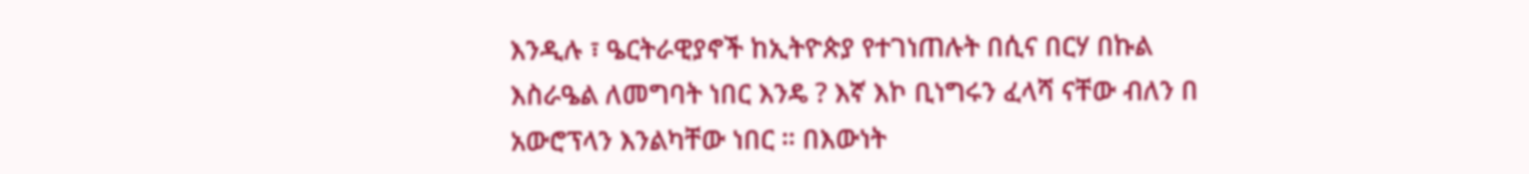እንዲሉ ፣ ዔርትራዊያኖች ከኢትዮጵያ የተገነጠሉት በሲና በርሃ በኩል እስራዔል ለመግባት ነበር እንዴ ? እኛ እኮ ቢነግሩን ፈላሻ ናቸው ብለን በ አውሮፕላን እንልካቸው ነበር ። በእውነት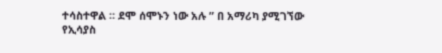ተሳስተዋል ። ደሞ ሰሞኑን ነው አሉ ” በ አማሪካ ያሚገኘው የኢሳያስ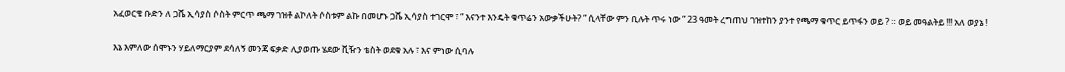አፈወርቄ ቡድን ለ ጋሼ ኢሳያስ ሶስት ምርጥ ጫማ ገዝቶ ልኮለት ሶስቱም ልኩ በመሆኑ ጋሼ ኢሳያስ ተገርሞ ፣ ” እናንተ እንዴት ቁጥሬን አውቃችሁት? ” ሲላቸው ምን ቢሉት ጥሩ ነው ” 23 ዓመት ረግጠህ ገዝተከን ያንተ የጫማ ቁጥር ይጥፋን ወይ ? ። ወይ መዓልትይ !!! አለ ወያኔ !

እኔ እምለው ሰሞኑን ሃይለማርያም ደሳለኝ መንጃ ፍቃድ ሊያወጡ ሄደው ቪዥን ቴስት ወደቁ አሉ ፣ እና ምነው ሲባሉ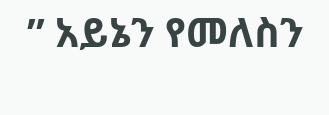” አይኔን የመለስን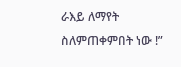ራእይ ለማየት ስለምጠቀምበት ነው !”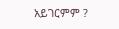አይገርምም ?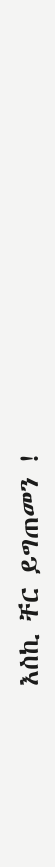እስኪ ቸር ይግጠመን !